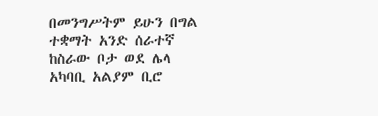በመንግሥትም ይሁን በግል ተቋማት አንድ ሰራተኛ ከስራው ቦታ ወደ ሌላ አካባቢ አልያም ቢሮ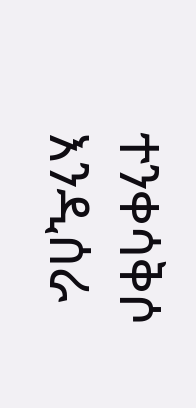ተንቀሳቅሶ እንዲሰራ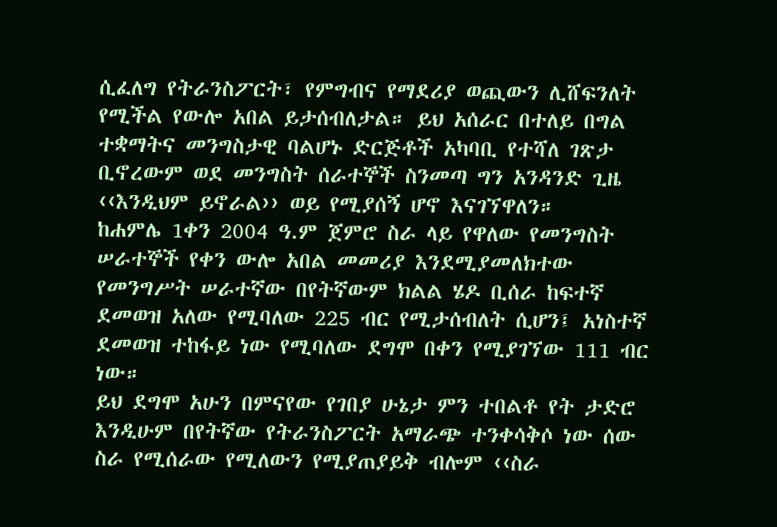ሲፈለግ የትራንስፖርት፣ የምግብና የማደሪያ ወጪውን ሊሸፍንለት የሚችል የውሎ አበል ይታሰብለታል። ይህ አሰራር በተለይ በግል ተቋማትና መንግስታዊ ባልሆኑ ድርጅቶች አካባቢ የተሻለ ገጽታ ቢኖረውም ወደ መንግስት ሰራተኞች ስንመጣ ግን አንዳንድ ጊዜ ‹‹እንዲህም ይኖራል›› ወይ የሚያሰኝ ሆኖ እናገኘዋለን።
ከሐምሌ 1ቀን 2004 ዓ.ም ጀምሮ ስራ ላይ የዋለው የመንግስት ሠራተኞች የቀን ውሎ አበል መመሪያ እንደሚያመለክተው የመንግሥት ሠራተኛው በየትኛውም ክልል ሄዶ ቢሰራ ከፍተኛ ደመወዝ አለው የሚባለው 225 ብር የሚታሰብለት ሲሆን፤ አነስተኛ ደመወዝ ተከፋይ ነው የሚባለው ደግሞ በቀን የሚያገኘው 111 ብር ነው።
ይህ ደግሞ አሁን በምናየው የገበያ ሁኔታ ምን ተበልቶ የት ታድሮ እንዲሁም በየትኛው የትራንስፖርት አማራጭ ተንቀሳቅሶ ነው ሰው ስራ የሚሰራው የሚለውን የሚያጠያይቅ ብሎም ‹‹ስራ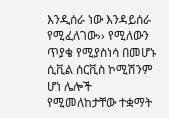እንዲሰራ ነው እንዳይሰራ የሚፈለገው›› የሚለውን ጥያቄ የሚያስነሳ በመሆኑ ሲቪል ሰርቪስ ኮሚሽንም ሆነ ሌሎች የሚመለከታቸው ተቋማት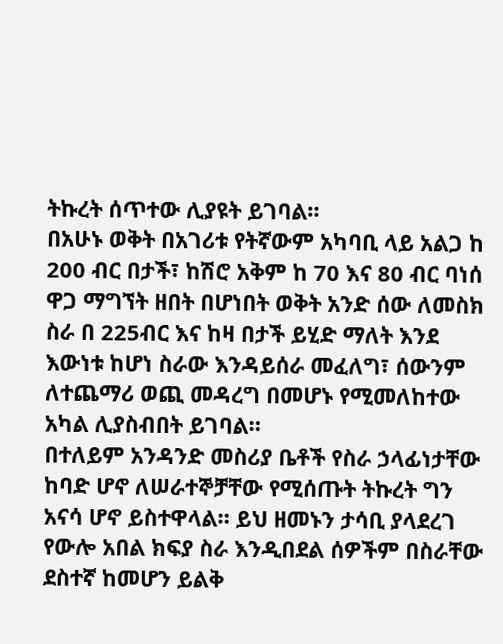ትኩረት ሰጥተው ሊያዩት ይገባል።
በአሁኑ ወቅት በአገሪቱ የትኛውም አካባቢ ላይ አልጋ ከ 200 ብር በታች፣ ከሽሮ አቅም ከ 70 እና 80 ብር ባነሰ ዋጋ ማግኘት ዘበት በሆነበት ወቅት አንድ ሰው ለመስክ ስራ በ 225ብር እና ከዛ በታች ይሂድ ማለት እንደ እውነቱ ከሆነ ስራው እንዳይሰራ መፈለግ፣ ሰውንም ለተጨማሪ ወጪ መዳረግ በመሆኑ የሚመለከተው አካል ሊያስብበት ይገባል።
በተለይም አንዳንድ መስሪያ ቤቶች የስራ ኃላፊነታቸው ከባድ ሆኖ ለሠራተኞቻቸው የሚሰጡት ትኩረት ግን አናሳ ሆኖ ይስተዋላል። ይህ ዘመኑን ታሳቢ ያላደረገ የውሎ አበል ክፍያ ስራ እንዲበደል ሰዎችም በስራቸው ደስተኛ ከመሆን ይልቅ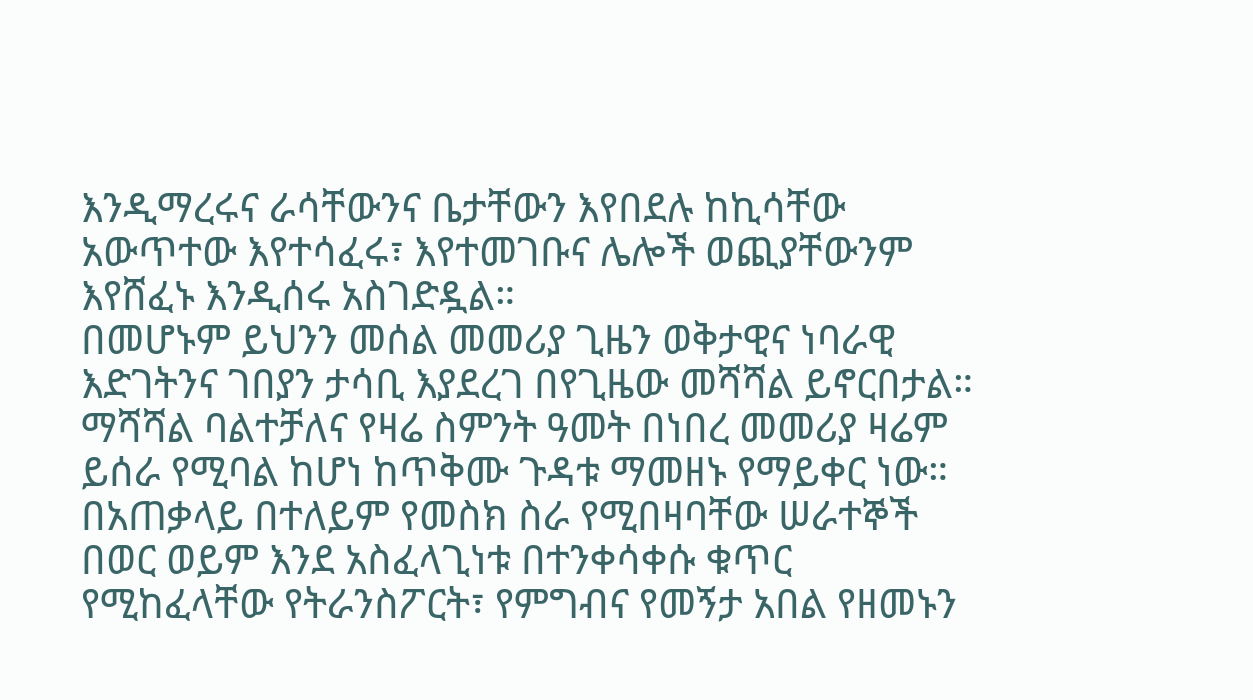እንዲማረሩና ራሳቸውንና ቤታቸውን እየበደሉ ከኪሳቸው አውጥተው እየተሳፈሩ፣ እየተመገቡና ሌሎች ወጪያቸውንም እየሸፈኑ እንዲሰሩ አስገድዷል።
በመሆኑም ይህንን መሰል መመሪያ ጊዜን ወቅታዊና ነባራዊ እድገትንና ገበያን ታሳቢ እያደረገ በየጊዜው መሻሻል ይኖርበታል። ማሻሻል ባልተቻለና የዛሬ ስምንት ዓመት በነበረ መመሪያ ዛሬም ይሰራ የሚባል ከሆነ ከጥቅሙ ጉዳቱ ማመዘኑ የማይቀር ነው።
በአጠቃላይ በተለይም የመስክ ስራ የሚበዛባቸው ሠራተኞች በወር ወይም እንደ አስፈላጊነቱ በተንቀሳቀሱ ቁጥር የሚከፈላቸው የትራንስፖርት፣ የምግብና የመኝታ አበል የዘመኑን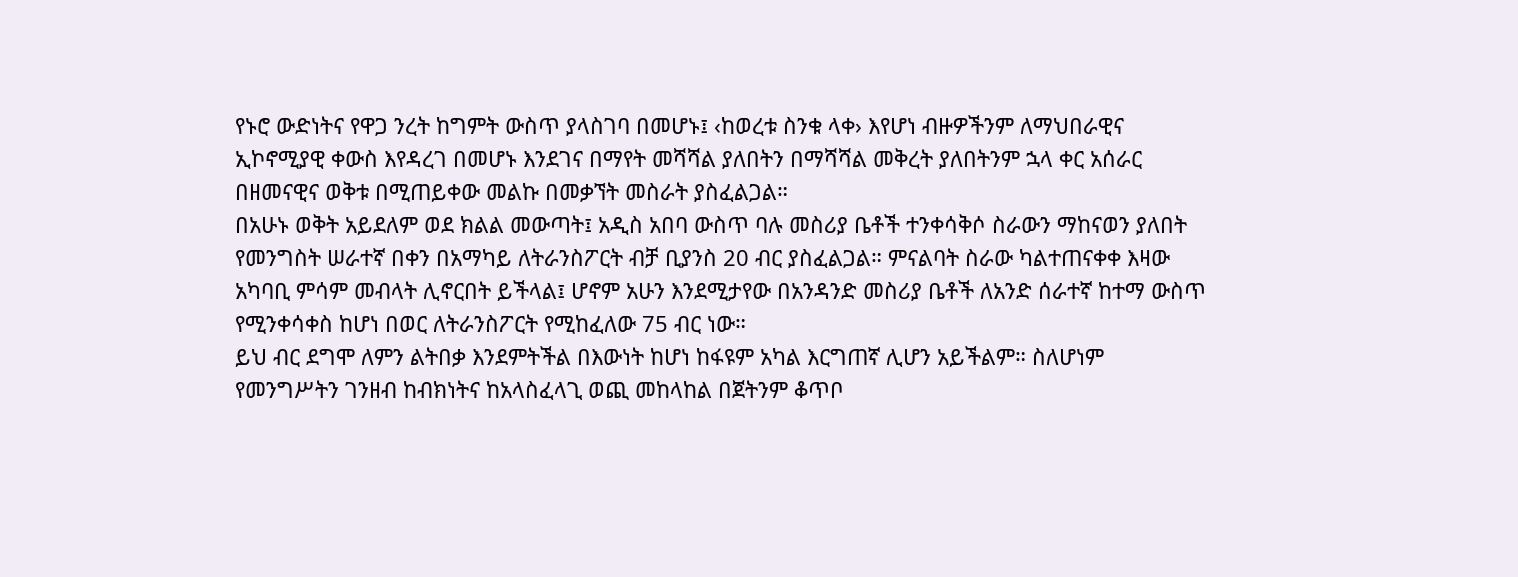የኑሮ ውድነትና የዋጋ ንረት ከግምት ውስጥ ያላስገባ በመሆኑ፤ ‹ከወረቱ ስንቁ ላቀ› እየሆነ ብዙዎችንም ለማህበራዊና ኢኮኖሚያዊ ቀውስ እየዳረገ በመሆኑ እንደገና በማየት መሻሻል ያለበትን በማሻሻል መቅረት ያለበትንም ኋላ ቀር አሰራር በዘመናዊና ወቅቱ በሚጠይቀው መልኩ በመቃኘት መስራት ያስፈልጋል።
በአሁኑ ወቅት አይደለም ወደ ክልል መውጣት፤ አዲስ አበባ ውስጥ ባሉ መስሪያ ቤቶች ተንቀሳቅሶ ስራውን ማከናወን ያለበት የመንግስት ሠራተኛ በቀን በአማካይ ለትራንስፖርት ብቻ ቢያንስ 20 ብር ያስፈልጋል። ምናልባት ስራው ካልተጠናቀቀ እዛው አካባቢ ምሳም መብላት ሊኖርበት ይችላል፤ ሆኖም አሁን እንደሚታየው በአንዳንድ መስሪያ ቤቶች ለአንድ ሰራተኛ ከተማ ውስጥ የሚንቀሳቀስ ከሆነ በወር ለትራንስፖርት የሚከፈለው 75 ብር ነው።
ይህ ብር ደግሞ ለምን ልትበቃ እንደምትችል በእውነት ከሆነ ከፋዩም አካል እርግጠኛ ሊሆን አይችልም። ስለሆነም የመንግሥትን ገንዘብ ከብክነትና ከአላስፈላጊ ወጪ መከላከል በጀትንም ቆጥቦ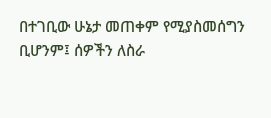በተገቢው ሁኔታ መጠቀም የሚያስመሰግን ቢሆንም፤ ሰዎችን ለስራ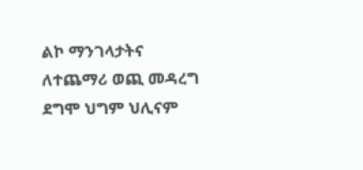ልኮ ማንገላታትና ለተጨማሪ ወጪ መዳረግ ደግሞ ህግም ህሊናም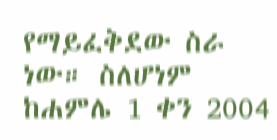የማይፈቅደው ስራ ነው። ስለሆነም ከሐምሌ 1 ቀን 2004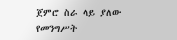ጀምሮ ስራ ላይ ያለው የመንግሥት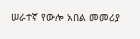ሠራተኛ የውሎ አበል መመሪያ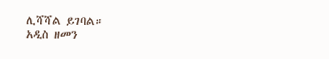ሊሻሻል ይገባል።
አዲስ ዘመን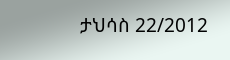ታህሳስ 22/2012